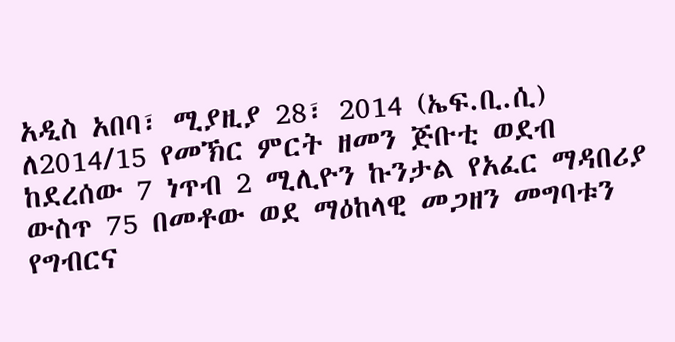አዲስ አበባ፣ ሚያዚያ 28፣ 2014 (ኤፍ.ቢ.ሲ) ለ2014/15 የመኽር ምርት ዘመን ጅቡቲ ወደብ ከደረሰው 7 ነጥብ 2 ሚሊዮን ኩንታል የአፈር ማዳበሪያ ውስጥ 75 በመቶው ወደ ማዕከላዊ መጋዘን መግባቱን የግብርና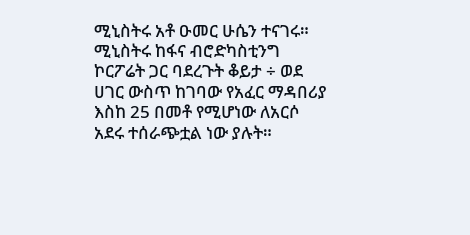ሚኒስትሩ አቶ ዑመር ሁሴን ተናገሩ።
ሚኒስትሩ ከፋና ብሮድካስቲንግ ኮርፖሬት ጋር ባደረጉት ቆይታ ÷ ወደ ሀገር ውስጥ ከገባው የአፈር ማዳበሪያ እስከ 25 በመቶ የሚሆነው ለአርሶ አደሩ ተሰራጭቷል ነው ያሉት።